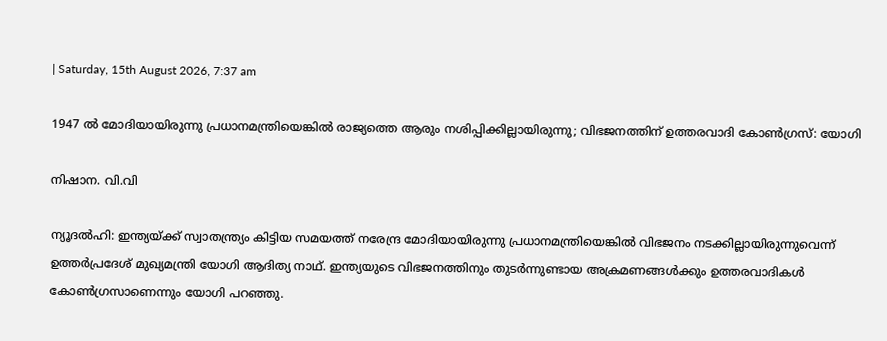| Saturday, 15th August 2026, 7:37 am

1947 ല്‍ മോദിയായിരുന്നു പ്രധാനമന്ത്രിയെങ്കില്‍ രാജ്യത്തെ ആരും നശിപ്പിക്കില്ലായിരുന്നു; വിഭജനത്തിന് ഉത്തരവാദി കോണ്‍ഗ്രസ്: യോഗി

നിഷാന. വി.വി

ന്യൂദല്‍ഹി: ഇന്ത്യയ്ക്ക് സ്വാതന്ത്ര്യം കിട്ടിയ സമയത്ത് നരേന്ദ്ര മോദിയായിരുന്നു പ്രധാനമന്ത്രിയെങ്കില്‍ വിഭജനം നടക്കില്ലായിരുന്നുവെന്ന് ഉത്തര്‍പ്രദേശ് മുഖ്യമന്ത്രി യോഗി ആദിത്യ നാഥ്. ഇന്ത്യയുടെ വിഭജനത്തിനും തുടര്‍ന്നുണ്ടായ അക്രമണങ്ങള്‍ക്കും ഉത്തരവാദികള്‍ കോണ്‍ഗ്രസാണെന്നും യോഗി പറഞ്ഞു.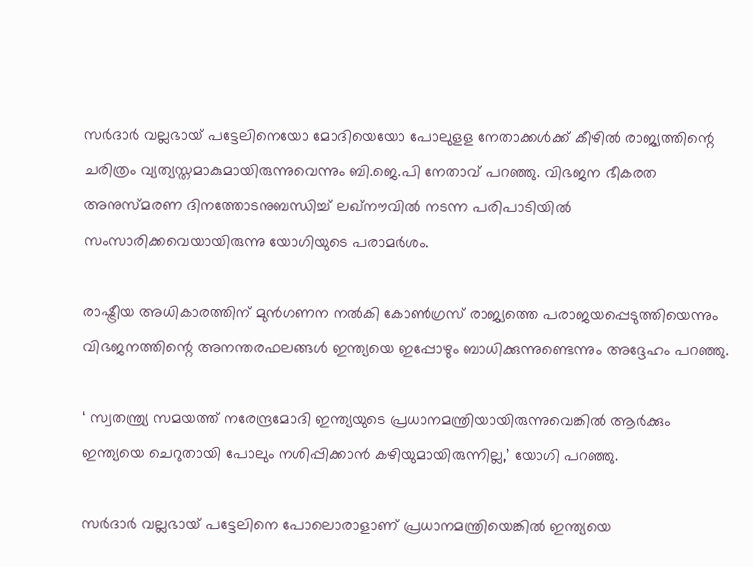സര്‍ദാര്‍ വല്ലഭായ് പട്ടേലിനെയോ മോദിയെയോ പോലുളള നേതാക്കള്‍ക്ക് കീഴില്‍ രാജ്യത്തിന്റെ ചരിത്രം വ്യത്യസ്തമാകുമായിരുന്നുവെന്നും ബി.ജെ.പി നേതാവ് പറഞ്ഞു. വിഭജന ഭീകരത അനുസ്മരണ ദിനത്തോടനുബന്ധിച്ച് ലഖ്‌നൗവില്‍ നടന്ന പരിപാടിയില്‍ സംസാരിക്കവെയായിരുന്നു യോഗിയുടെ പരാമര്‍ശം.

രാഷ്ട്രീയ അധികാരത്തിന് മുന്‍ഗണന നല്‍കി കോണ്‍ഗ്രസ് രാജ്യത്തെ പരാജയപ്പെടുത്തിയെന്നും വിഭജനത്തിന്റെ അനന്തരഫലങ്ങള്‍ ഇന്ത്യയെ ഇപ്പോഴും ബാധിക്കുന്നുണ്ടെന്നും അദ്ദേഹം പറഞ്ഞു.

‘ സ്വതന്ത്ര്യ സമയത്ത് നരേന്ദ്രമോദി ഇന്ത്യയുടെ പ്രധാനമന്ത്രിയായിരുന്നുവെങ്കില്‍ ആര്‍ക്കും ഇന്ത്യയെ ചെറുതായി പോലും നശിപ്പിക്കാന്‍ കഴിയുമായിരുന്നില്ല,’ യോഗി പറഞ്ഞു.

സര്‍ദാര്‍ വല്ലഭായ് പട്ടേലിനെ പോലൊരാളാണ് പ്രധാനമന്ത്രിയെങ്കില്‍ ഇന്ത്യയെ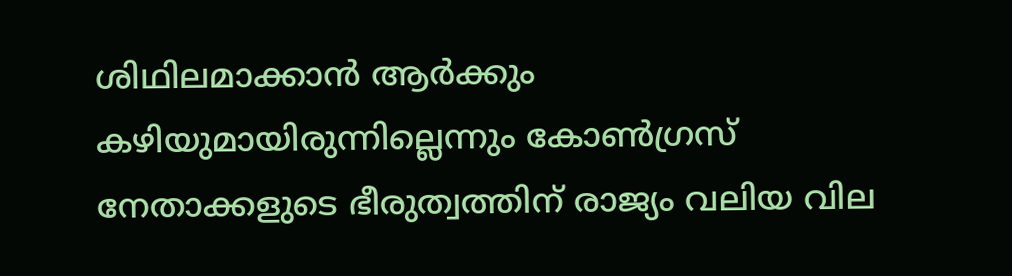ശിഥിലമാക്കാന്‍ ആര്‍ക്കും കഴിയുമായിരുന്നില്ലെന്നും കോണ്‍ഗ്രസ് നേതാക്കളുടെ ഭീരുത്വത്തിന് രാജ്യം വലിയ വില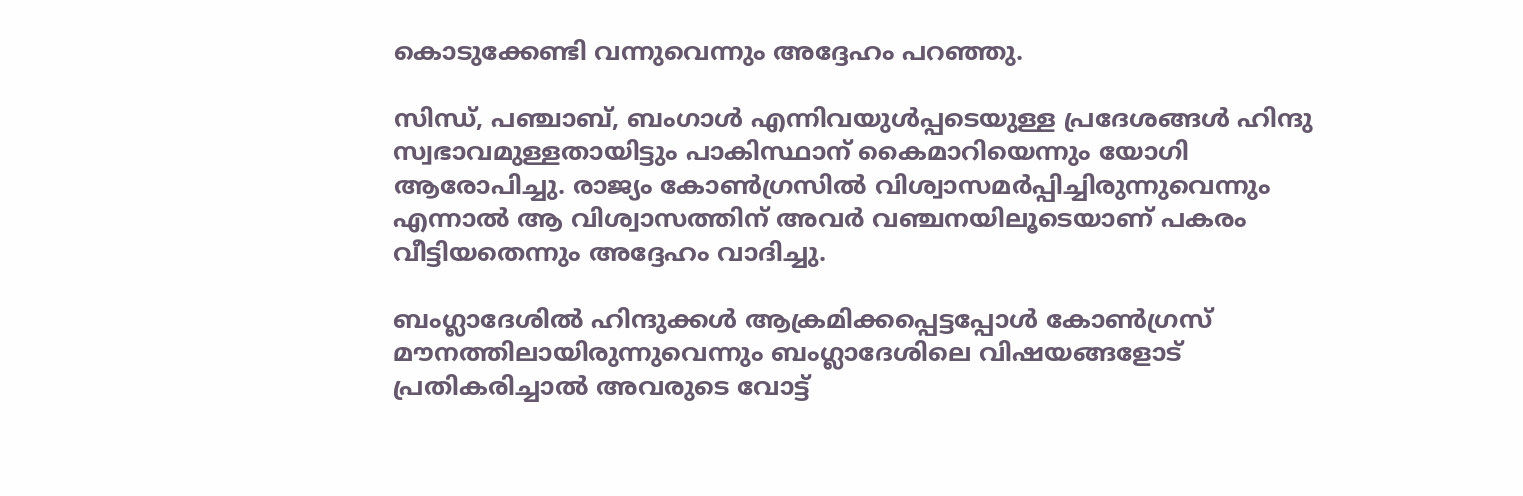കൊടുക്കേണ്ടി വന്നുവെന്നും അദ്ദേഹം പറഞ്ഞു.

സിന്ധ്, പഞ്ചാബ്, ബംഗാള്‍ എന്നിവയുള്‍പ്പടെയുള്ള പ്രദേശങ്ങള്‍ ഹിന്ദു സ്വഭാവമുള്ളതായിട്ടും പാകിസ്ഥാന് കൈമാറിയെന്നും യോഗി ആരോപിച്ചു. രാജ്യം കോണ്‍ഗ്രസില്‍ വിശ്വാസമര്‍പ്പിച്ചിരുന്നുവെന്നും എന്നാല്‍ ആ വിശ്വാസത്തിന് അവര്‍ വഞ്ചനയിലൂടെയാണ് പകരം വീട്ടിയതെന്നും അദ്ദേഹം വാദിച്ചു.

ബംഗ്ലാദേശില്‍ ഹിന്ദുക്കള്‍ ആക്രമിക്കപ്പെട്ടപ്പോള്‍ കോണ്‍ഗ്രസ് മൗനത്തിലായിരുന്നുവെന്നും ബംഗ്ലാദേശിലെ വിഷയങ്ങളോട് പ്രതികരിച്ചാല്‍ അവരുടെ വോട്ട്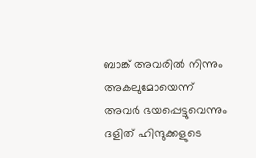ബാങ്ക് അവരില്‍ നിന്നും അകലുമോയെന്ന് അവര്‍ ഭയപ്പെട്ടുവെന്നും ദളിത് ഹിന്ദുക്കളുടെ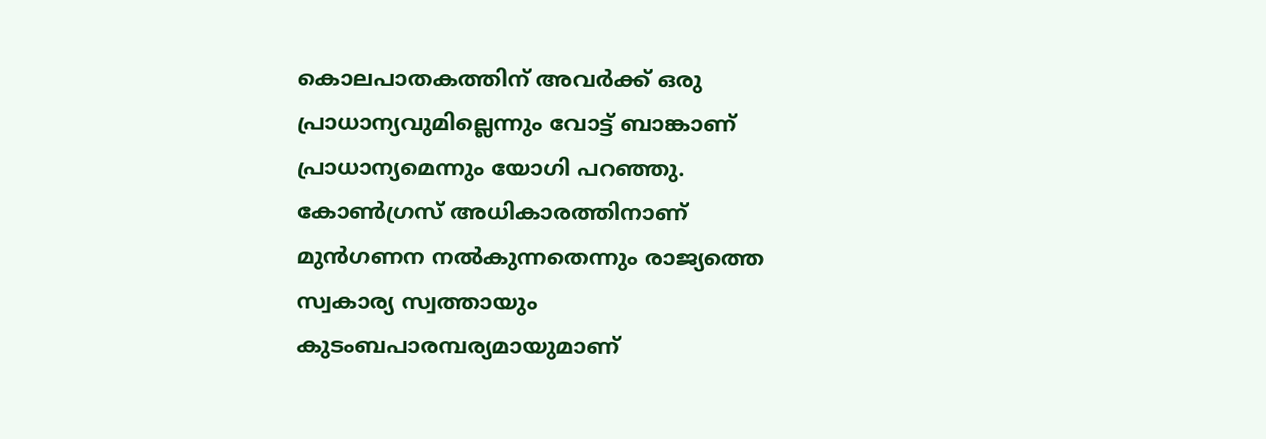കൊലപാതകത്തിന് അവര്‍ക്ക് ഒരു പ്രാധാന്യവുമില്ലെന്നും വോട്ട് ബാങ്കാണ് പ്രാധാന്യമെന്നും യോഗി പറഞ്ഞു. കോണ്‍ഗ്രസ് അധികാരത്തിനാണ് മുന്‍ഗണന നല്‍കുന്നതെന്നും രാജ്യത്തെ സ്വകാര്യ സ്വത്തായും കുടംബപാരമ്പര്യമായുമാണ്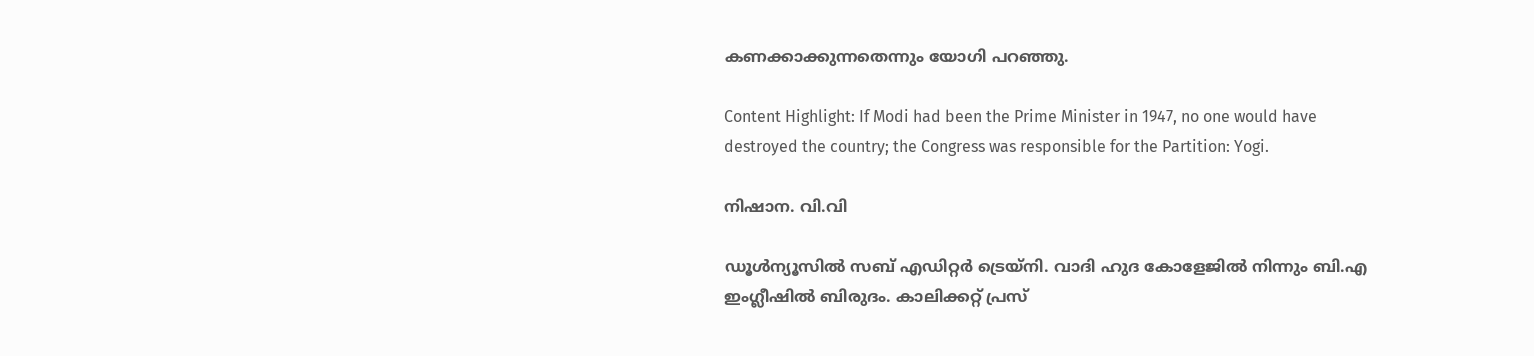കണക്കാക്കുന്നതെന്നും യോഗി പറഞ്ഞു.

Content Highlight: If Modi had been the Prime Minister in 1947, no one would have destroyed the country; the Congress was responsible for the Partition: Yogi.

നിഷാന. വി.വി

ഡൂള്‍ന്യൂസില്‍ സബ് എഡിറ്റര്‍ ട്രെയ്‌നി. വാദി ഹുദ കോളേജില്‍ നിന്നും ബി.എ ഇംഗ്ലീഷില്‍ ബിരുദം. കാലിക്കറ്റ് പ്രസ്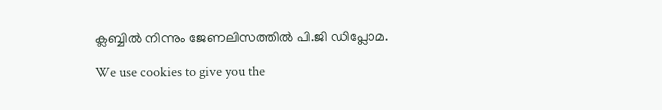ക്ലബ്ബില്‍ നിന്നും ജേണലിസത്തില്‍ പി.ജി ഡിപ്ലോമ.

We use cookies to give you the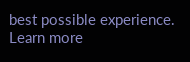best possible experience. Learn more